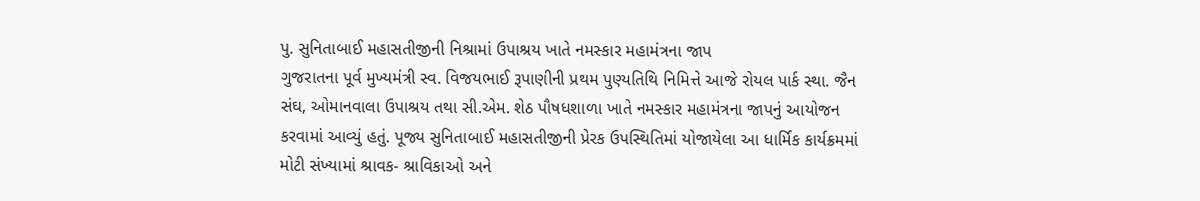પુ. સુનિતાબાઈ મહાસતીજીની નિશ્રામાં ઉપાશ્રય ખાતે નમસ્કાર મહામંત્રના જાપ
ગુજરાતના પૂર્વ મુખ્યમંત્રી સ્વ. વિજયભાઈ રૂપાણીની પ્રથમ પુણ્યતિથિ નિમિત્તે આજે રોયલ પાર્ક સ્થા. જૈન સંઘ, ઓમાનવાલા ઉપાશ્રય તથા સી.એમ. શેઠ પૌષધશાળા ખાતે નમસ્કાર મહામંત્રના જાપનું આયોજન કરવામાં આવ્યું હતું. પૂજ્ય સુનિતાબાઈ મહાસતીજીની પ્રેરક ઉપસ્થિતિમાં યોજાયેલા આ ધાર્મિક કાર્યક્રમમાં મોટી સંખ્યામાં શ્રાવક- શ્રાવિકાઓ અને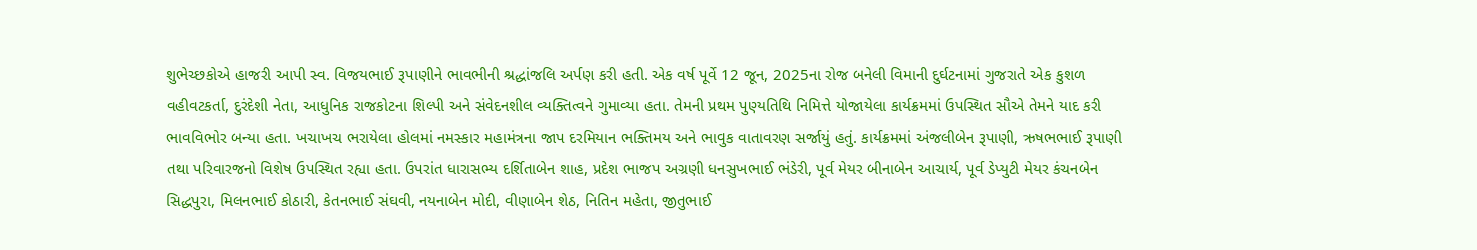શુભેચ્છકોએ હાજરી આપી સ્વ. વિજયભાઈ રૂપાણીને ભાવભીની શ્રદ્ધાંજલિ અર્પણ કરી હતી. એક વર્ષ પૂર્વે 12 જૂન, 2025ના રોજ બનેલી વિમાની દુર્ઘટનામાં ગુજરાતે એક કુશળ વહીવટકર્તા, દુરંદેશી નેતા, આધુનિક રાજકોટના શિલ્પી અને સંવેદનશીલ વ્યક્તિત્વને ગુમાવ્યા હતા. તેમની પ્રથમ પુણ્યતિથિ નિમિત્તે યોજાયેલા કાર્યક્રમમાં ઉપસ્થિત સૌએ તેમને યાદ કરી ભાવવિભોર બન્યા હતા. ખચાખચ ભરાયેલા હોલમાં નમસ્કાર મહામંત્રના જાપ દરમિયાન ભક્તિમય અને ભાવુક વાતાવરણ સર્જાયું હતું. કાર્યક્રમમાં અંજલીબેન રૂપાણી, ઋષભભાઈ રૂપાણી તથા પરિવારજનો વિશેષ ઉપસ્થિત રહ્યા હતા. ઉપરાંત ધારાસભ્ય દર્શિતાબેન શાહ, પ્રદેશ ભાજપ અગ્રણી ધનસુખભાઈ ભંડેરી, પૂર્વ મેયર બીનાબેન આચાર્ય, પૂર્વ ડેપ્યુટી મેયર કંચનબેન સિદ્ધપુરા, મિલનભાઈ કોઠારી, કેતનભાઈ સંઘવી, નયનાબેન મોદી, વીણાબેન શેઠ, નિતિન મહેતા, જીતુભાઈ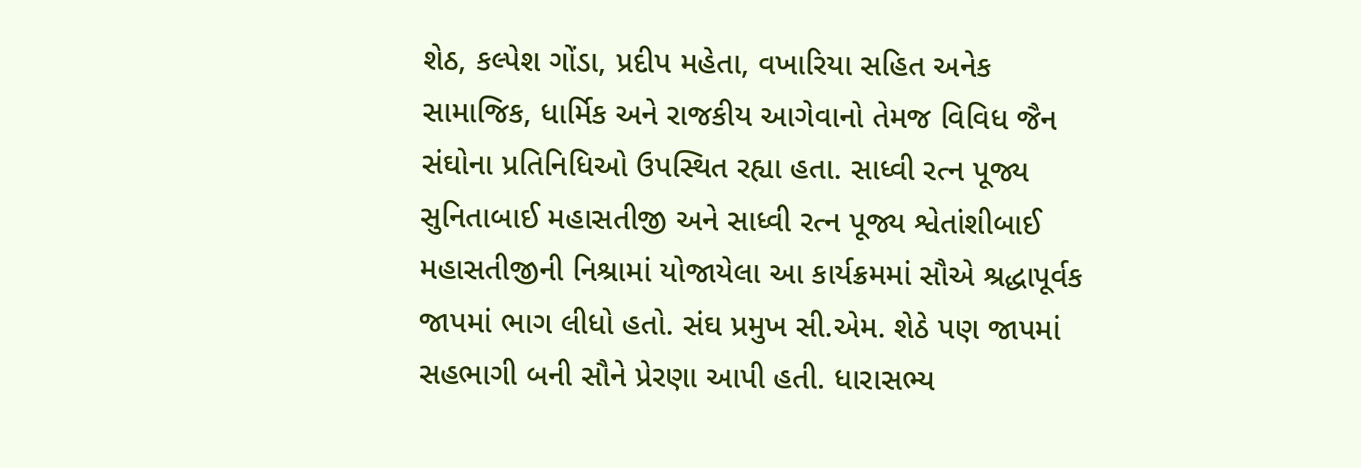શેઠ, કલ્પેશ ગોંડા, પ્રદીપ મહેતા, વખારિયા સહિત અનેક સામાજિક, ધાર્મિક અને રાજકીય આગેવાનો તેમજ વિવિધ જૈન સંઘોના પ્રતિનિધિઓ ઉપસ્થિત રહ્યા હતા. સાધ્વી રત્ન પૂજ્ય સુનિતાબાઈ મહાસતીજી અને સાધ્વી રત્ન પૂજ્ય શ્વેતાંશીબાઈ મહાસતીજીની નિશ્રામાં યોજાયેલા આ કાર્યક્રમમાં સૌએ શ્રદ્ધાપૂર્વક જાપમાં ભાગ લીધો હતો. સંઘ પ્રમુખ સી.એમ. શેઠે પણ જાપમાં સહભાગી બની સૌને પ્રેરણા આપી હતી. ધારાસભ્ય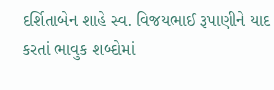દર્શિતાબેન શાહે સ્વ. વિજયભાઈ રૂપાણીને યાદ કરતાં ભાવુક શબ્દોમાં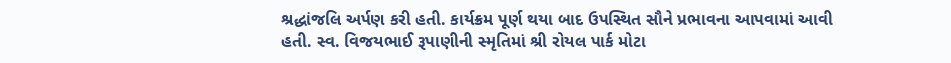શ્રદ્ધાંજલિ અર્પણ કરી હતી. કાર્યક્રમ પૂર્ણ થયા બાદ ઉપસ્થિત સૌને પ્રભાવના આપવામાં આવી હતી. સ્વ. વિજયભાઈ રૂપાણીની સ્મૃતિમાં શ્રી રોયલ પાર્ક મોટા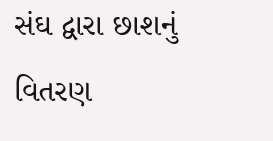સંઘ દ્વારા છાશનું વિતરણ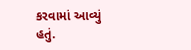કરવામાં આવ્યું હતું.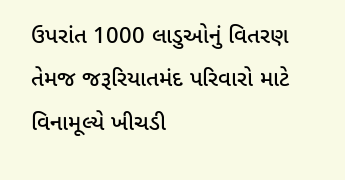ઉપરાંત 1000 લાડુઓનું વિતરણ તેમજ જરૂરિયાતમંદ પરિવારો માટે વિનામૂલ્યે ખીચડી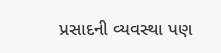પ્રસાદની વ્યવસ્થા પણ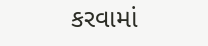કરવામાં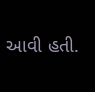આવી હતી.